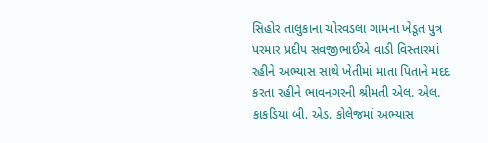સિહોર તાલુકાના ચોરવડલા ગામના ખેડૂત પુત્ર પરમાર પ્રદીપ સવજીભાઈએ વાડી વિસ્તારમાં રહીને અભ્યાસ સાથે ખેતીમાં માતા પિતાને મદદ કરતા રહીને ભાવનગરની શ્રીમતી એલ. એલ. કાકડિયા બી. એડ. કોલેજમાં અભ્યાસ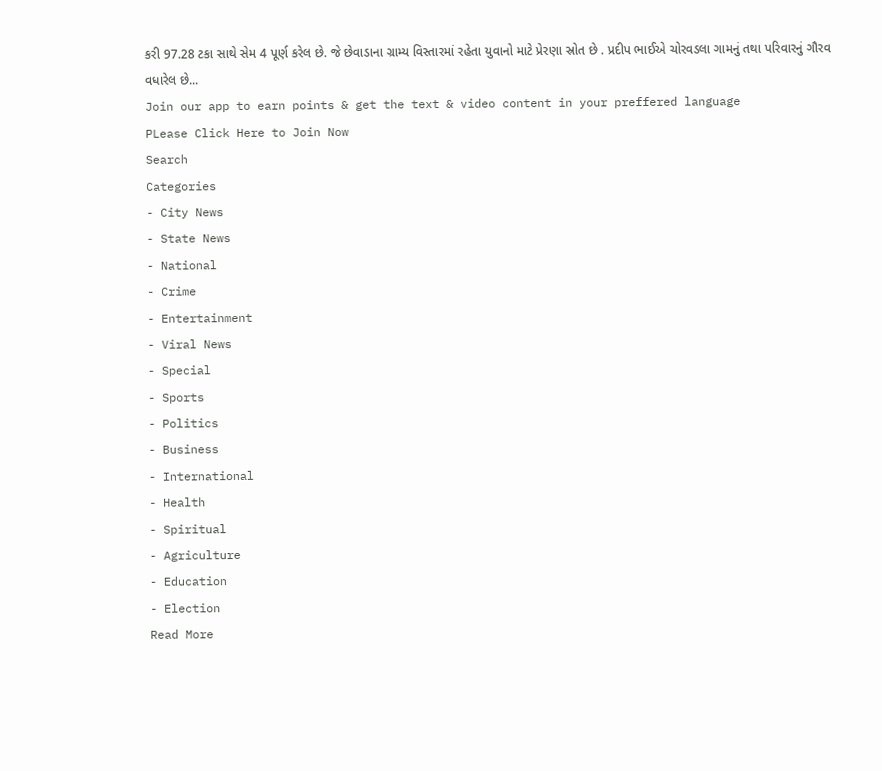કરી 97.28 ટકા સાથે સેમ 4 પૂર્ણ કરેલ છે. જે છેવાડાના ગ્રામ્ય વિસ્તારમાં રહેતા યુવાનો માટે પ્રેરણા સ્રોત છે . પ્રદીપ ભાઈએ ચોરવડલા ગામનું તથા પરિવારનું ગૌરવ વધારેલ છે...
Join our app to earn points & get the text & video content in your preffered language
PLease Click Here to Join Now
Search
Categories
- City News
- State News
- National
- Crime
- Entertainment
- Viral News
- Special
- Sports
- Politics
- Business
- International
- Health
- Spiritual
- Agriculture
- Education
- Election
Read More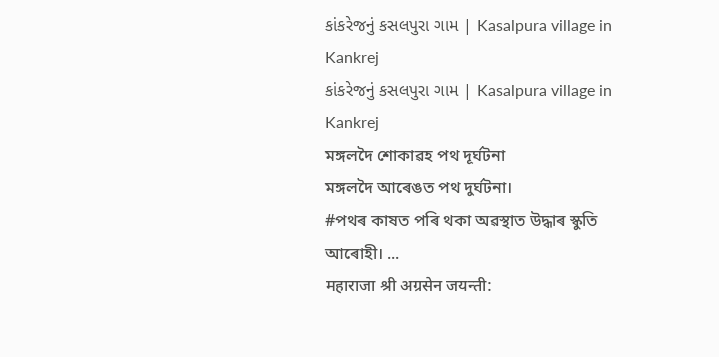કાંકરેજનું કસલપુરા ગામ | Kasalpura village in Kankrej
કાંકરેજનું કસલપુરા ગામ | Kasalpura village in Kankrej
মঙ্গলদৈ শোকাৱহ পথ দূৰ্ঘটনা
মঙ্গলদৈ আৰেঙত পথ দুৰ্ঘটনা।
#পথৰ কাষত পৰি থকা অৱস্থাত উদ্ধাৰ স্কুতি আৰোহী। ...
महाराजा श्री अग्रसेन जयन्ती: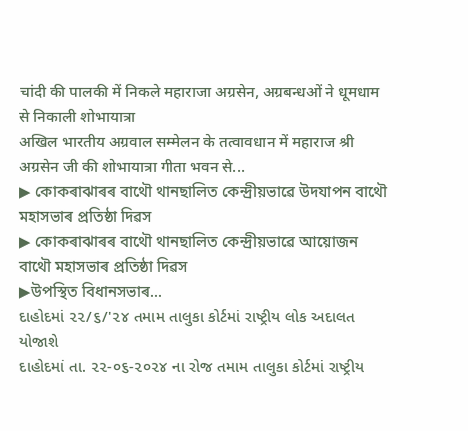चांदी की पालकी में निकले महाराजा अग्रसेन, अग्रबन्धओं ने धूमधाम से निकाली शोभायात्रा
अखिल भारतीय अग्रवाल सम्मेलन के तत्वावधान में महाराज श्री अग्रसेन जी की शोभायात्रा गीता भवन से...
▶ কোকৰাঝাৰৰ বাথৌ থানছালিত কেন্দ্ৰীয়ভাৱে উদযাপন বাথৌ মহাসভাৰ প্ৰতিষ্ঠা দিৱস
▶ কোকৰাঝাৰৰ বাথৌ থানছালিত কেন্দ্ৰীয়ভাৱে আয়োজন বাথৌ মহাসভাৰ প্ৰতিষ্ঠা দিৱস
▶উপস্থিত বিধানসভাৰ...
દાહોદમાં ૨૨/૬/'૨૪ તમામ તાલુકા કોર્ટમાં રાષ્ટ્રીય લોક અદાલત યોજાશે
દાહોદમાં તા. ૨૨-૦૬-૨૦૨૪ ના રોજ તમામ તાલુકા કોર્ટમાં રાષ્ટ્રીય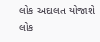લોક અદાલત યોજાશે
લોક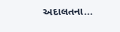અદાલતના...